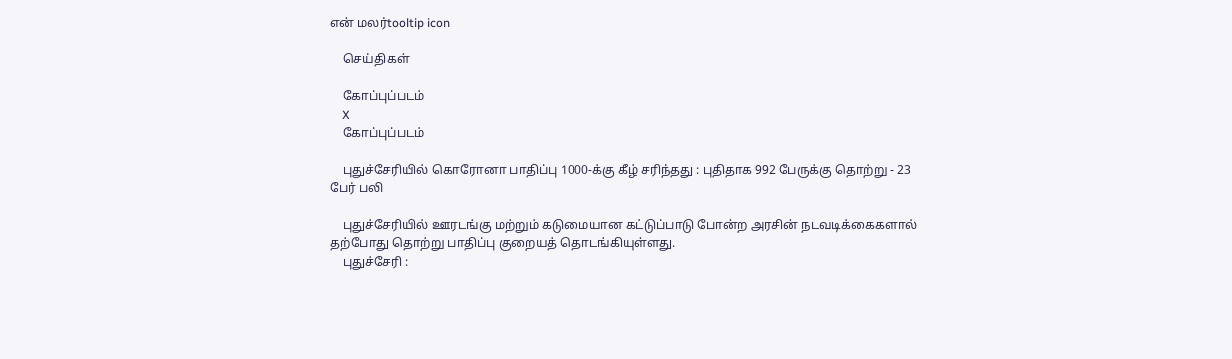என் மலர்tooltip icon

    செய்திகள்

    கோப்புப்படம்
    X
    கோப்புப்படம்

    புதுச்சேரியில் கொரோனா பாதிப்பு 1000-க்கு கீழ் சரிந்தது : புதிதாக 992 பேருக்கு தொற்று - 23 பேர் பலி

    புதுச்சேரியில் ஊரடங்கு மற்றும் கடுமையான கட்டுப்பாடு போன்ற அரசின் நடவடிக்கைகளால் தற்போது தொற்று பாதிப்பு குறையத் தொடங்கியுள்ளது.
    புதுச்சேரி :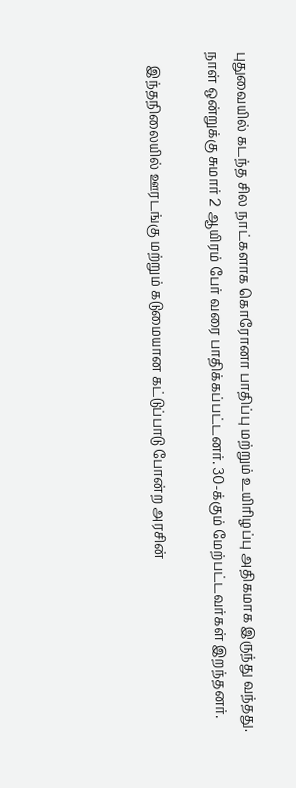புதுவையில் கடந்த சில நாட்களாக கொரோனா பாதிப்பு மற்றும் உயிரிழப்பு அதிகமாக இருந்து வந்தது. நாள் ஒன்றுக்கு சுமார் 2 ஆயிரம் பேர் வரை பாதிக்கப்பட்டனர். 30-க்கும் மேற்பட்டவர்கள் இறந்தனர்.

    இந்தநிலையில் ஊரடங்கு மற்றும் கடுமையான கட்டுப்பாடு போன்ற அரசின்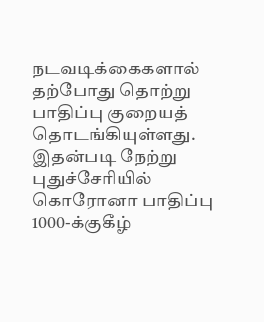நடவடிக்கைகளால் தற்போது தொற்று பாதிப்பு குறையத் தொடங்கியுள்ளது. இதன்படி நேற்று புதுச்சேரியில் கொரோனா பாதிப்பு 1000-க்குகீழ்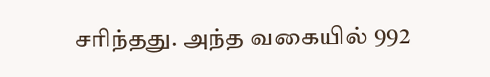சரிந்தது. அந்த வகையில் 992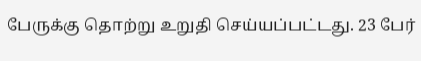பேருக்கு தொற்று உறுதி செய்யப்பட்டது. 23 பேர்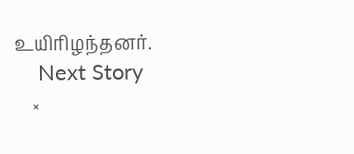உயிரிழந்தனர்.
    Next Story
    ×